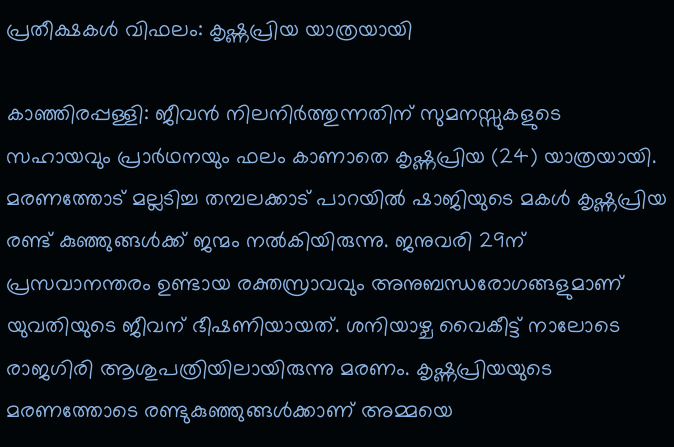പ്രതീക്ഷകൾ വിഫലം: കൃഷ്ണപ്രിയ യാത്രയായി

കാഞ്ഞിരപ്പള്ളി: ജീവൻ നിലനിർത്തുന്നതിന് സുമനസ്സുകളുടെ സഹായവും പ്രാർഥനയും ഫലം കാണാതെ കൃഷ്ണപ്രിയ (24) യാത്രയായി. മരണത്തോട് മല്ലടിച്ച തമ്പലക്കാട് പാറയിൽ ഷാജിയുടെ മകൾ കൃഷ്ണപ്രിയ രണ്ട് കുഞ്ഞുങ്ങൾക്ക് ജന്മം നൽകിയിരുന്നു. ജനുവരി 29ന് പ്രസവാനന്തരം ഉണ്ടായ രക്തസ്രാവവും അനുബന്ധരോഗങ്ങളുമാണ് യുവതിയുടെ ജീവന് ഭീഷണിയായത്. ശനിയാഴ്ച വൈകീട്ട് നാലോടെ രാജഗിരി ആശുപത്രിയിലായിരുന്നു മരണം. കൃഷ്ണപ്രിയയുടെ മരണത്തോടെ രണ്ടുകുഞ്ഞുങ്ങൾക്കാണ് അമ്മയെ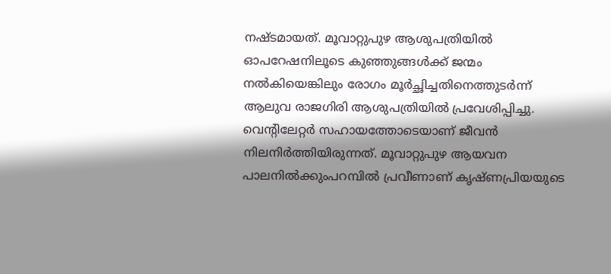നഷ്ടമായത്. മൂവാറ്റുപുഴ ആശുപത്രിയിൽ ഓപറേഷനിലൂടെ കുഞ്ഞുങ്ങൾക്ക് ജന്മം നൽകിയെങ്കിലും രോഗം മൂർച്ഛിച്ചതിനെത്തുടർന്ന് ആലുവ രാജഗിരി ആശുപത്രിയിൽ പ്രവേശിപ്പിച്ചു. വെന്‍റിലേറ്റർ സഹായത്തോടെയാണ് ജീവൻ നിലനിർത്തിയിരുന്നത്. മൂവാറ്റുപുഴ ആയവന പാലനിൽക്കുംപറമ്പിൽ പ്രവീണാണ് കൃഷ്ണപ്രിയയുടെ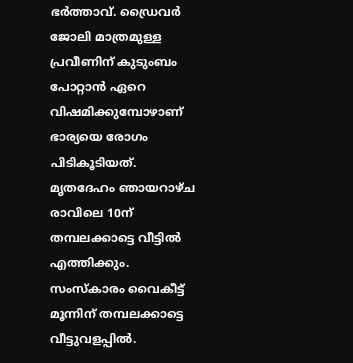ഭർത്താവ്. ഡ്രൈവർ ജോലി മാത്രമുള്ള പ്രവീണിന് കുടുംബം പോറ്റാൻ ഏറെ വിഷമിക്കുമ്പോഴാണ് ഭാര്യയെ രോഗം പിടികൂടിയത്. മൃതദേഹം ഞായറാഴ്ച രാവിലെ 10ന് തമ്പലക്കാട്ടെ വീട്ടിൽ എത്തിക്കും. സംസ്കാരം വൈകീട്ട് മൂന്നിന് തമ്പലക്കാട്ടെ വീട്ടുവളപ്പിൽ.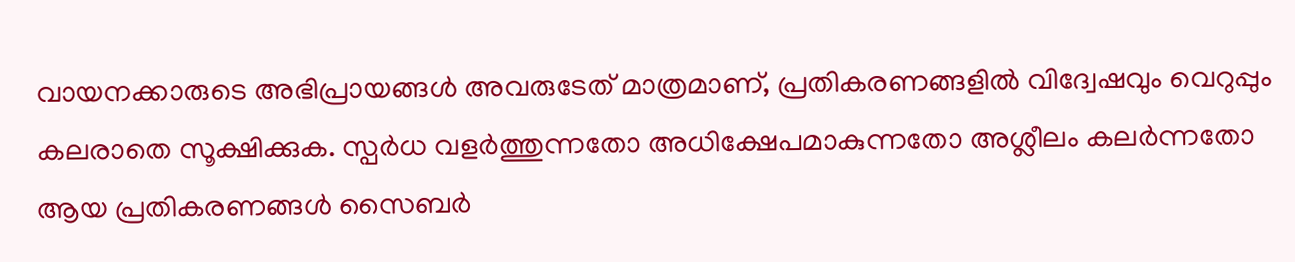വായനക്കാരുടെ അഭിപ്രായങ്ങള്‍ അവരുടേത് മാത്രമാണ്, പ്രതികരണങ്ങളിൽ വിദ്വേഷവും വെറുപ്പും കലരാതെ സൂക്ഷിക്കുക. സ്പർധ വളർത്തുന്നതോ അധിക്ഷേപമാകുന്നതോ അശ്ലീലം കലർന്നതോ ആയ പ്രതികരണങ്ങൾ സൈബർ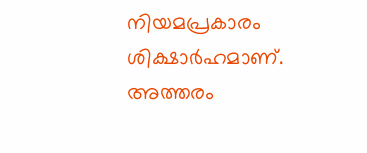നിയമപ്രകാരം ശിക്ഷാർഹമാണ്. അത്തരം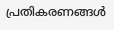പ്രതികരണങ്ങൾ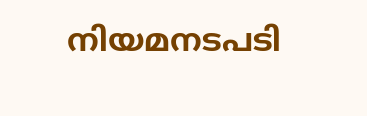നിയമനടപടി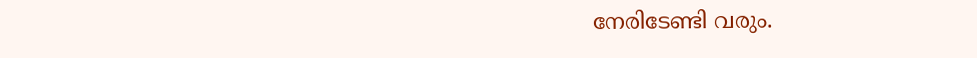നേരിടേണ്ടി വരും.